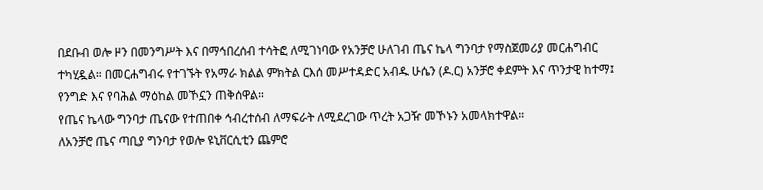በደቡብ ወሎ ዞን በመንግሥት እና በማኅበረሰብ ተሳትፎ ለሚገነባው የአንቻሮ ሁለገብ ጤና ኬላ ግንባታ የማስጀመሪያ መርሐግብር ተካሂዷል። በመርሐግብሩ የተገኙት የአማራ ክልል ምክትል ርእሰ መሥተዳድር አብዱ ሁሴን (ዶ.ር) አንቻሮ ቀደምት እና ጥንታዊ ከተማ፤ የንግድ እና የባሕል ማዕከል መኾኗን ጠቅሰዋል።
የጤና ኬላው ግንባታ ጤናው የተጠበቀ ኅብረተሰብ ለማፍራት ለሚደረገው ጥረት አጋዥ መኾኑን አመላክተዋል።
ለአንቻሮ ጤና ጣቢያ ግንባታ የወሎ ዩኒቨርሲቲን ጨምሮ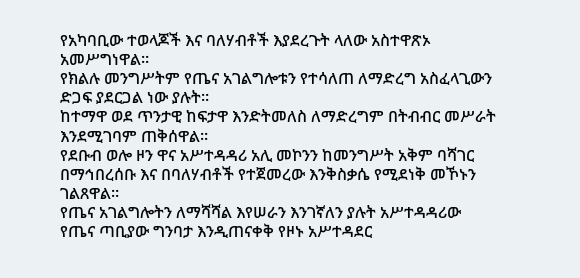የአካባቢው ተወላጆች እና ባለሃብቶች እያደረጉት ላለው አስተዋጽኦ አመሥግነዋል።
የክልሉ መንግሥትም የጤና አገልግሎቱን የተሳለጠ ለማድረግ አስፈላጊውን ድጋፍ ያደርጋል ነው ያሉት።
ከተማዋ ወደ ጥንታዊ ከፍታዋ እንድትመለስ ለማድረግም በትብብር መሥራት እንደሚገባም ጠቅሰዋል።
የደቡብ ወሎ ዞን ዋና አሥተዳዳሪ አሊ መኮንን ከመንግሥት አቅም ባሻገር በማኅበረሰቡ እና በባለሃብቶች የተጀመረው እንቅስቃሴ የሚደነቅ መኾኑን ገልጸዋል።
የጤና አገልግሎትን ለማሻሻል እየሠራን እንገኛለን ያሉት አሥተዳዳሪው የጤና ጣቢያው ግንባታ እንዲጠናቀቅ የዞኑ አሥተዳደር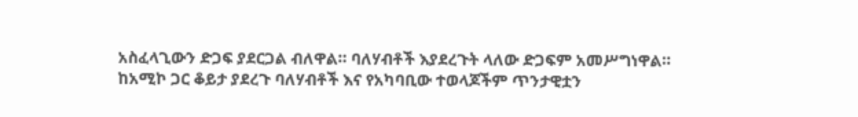አስፈላጊውን ድጋፍ ያደርጋል ብለዋል። ባለሃብቶች እያደረጉት ላለው ድጋፍም አመሥግነዋል።
ከአሚኮ ጋር ቆይታ ያደረጉ ባለሃብቶች እና የአካባቢው ተወላጆችም ጥንታዊቷን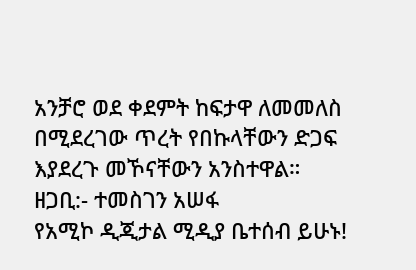አንቻሮ ወደ ቀደምት ከፍታዋ ለመመለስ በሚደረገው ጥረት የበኩላቸውን ድጋፍ እያደረጉ መኾናቸውን አንስተዋል።
ዘጋቢ:- ተመስገን አሠፋ
የአሚኮ ዲጂታል ሚዲያ ቤተሰብ ይሁኑ!